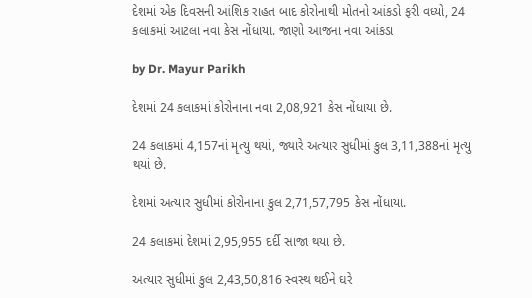દેશમાં એક દિવસની આંશિક રાહત બાદ કોરોનાથી મોતનો આંકડો ફરી વધ્યો, 24 કલાકમાં આટલા નવા કેસ નોંધાયા. જાણો આજના નવા આંકડા

by Dr. Mayur Parikh

દેશમાં 24 કલાકમાં કોરોનાના નવા 2,08,921 કેસ નોંધાયા છે.

24 કલાકમાં 4,157નાં મૃત્યુ થયાં, જ્યારે અત્યાર સુધીમાં કુલ 3,11,388નાં મૃત્યુ થયાં છે.

દેશમાં અત્યાર સુધીમાં કોરોનાના કુલ 2,71,57,795 કેસ નોંધાયા.

24 કલાકમાં દેશમાં 2,95,955 દર્દી સાજા થયા છે.

અત્યાર સુધીમાં કુલ 2,43,50,816 સ્વસ્થ થઈને ઘરે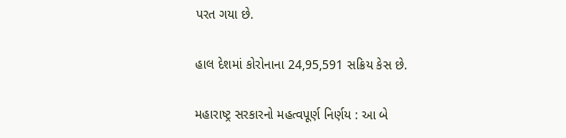પરત ગયા છે.

હાલ દેશમાં કોરોનાના 24,95,591 સક્રિય કેસ છે.

મહારાષ્ટ્ર સરકારનો મહત્વપૂર્ણ નિર્ણય : આ બે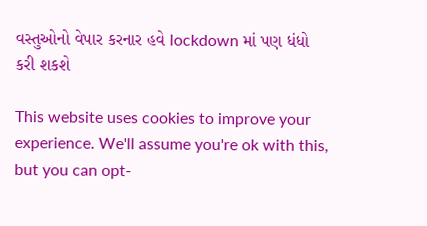વસ્તુઓનો વેપાર કરનાર હવે lockdown માં પણ ધંધો કરી શકશે

This website uses cookies to improve your experience. We'll assume you're ok with this, but you can opt-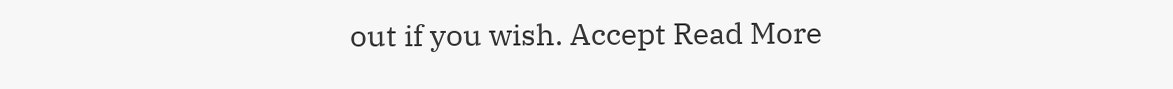out if you wish. Accept Read More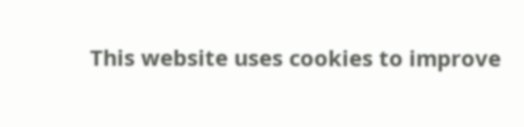This website uses cookies to improve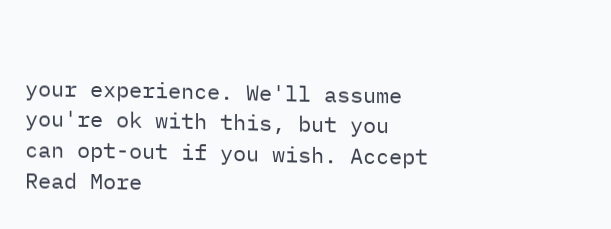your experience. We'll assume you're ok with this, but you can opt-out if you wish. Accept Read More